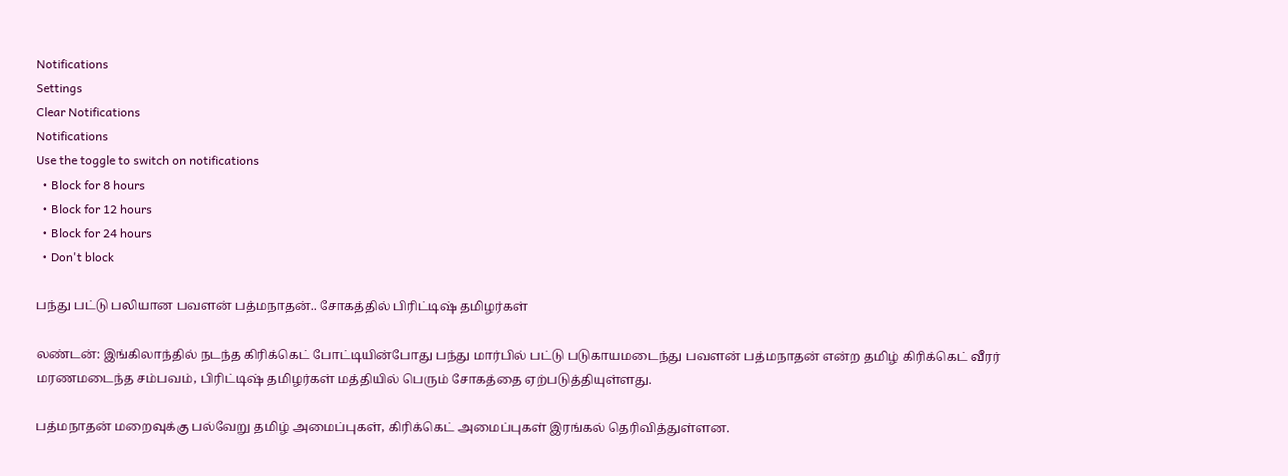Notifications
Settings
Clear Notifications
Notifications
Use the toggle to switch on notifications
  • Block for 8 hours
  • Block for 12 hours
  • Block for 24 hours
  • Don't block

பந்து பட்டு பலியான பவளன் பத்மநாதன்.. சோகத்தில் பிரிட்டிஷ் தமிழர்கள்

லண்டன்: இங்கிலாந்தில் நடந்த கிரிக்கெட் போட்டியின்போது பந்து மார்பில் பட்டு படுகாயமடைந்து பவளன் பத்மநாதன் என்ற தமிழ் கிரிக்கெட் வீரர் மரணமடைந்த சம்பவம், பிரிட்டிஷ் தமிழர்கள் மத்தியில் பெரும் சோகத்தை ஏற்படுத்தியுள்ளது.

பத்மநாதன் மறைவுக்கு பல்வேறு தமிழ் அமைப்புகள், கிரிக்கெட் அமைப்புகள் இரங்கல் தெரிவித்துள்ளன.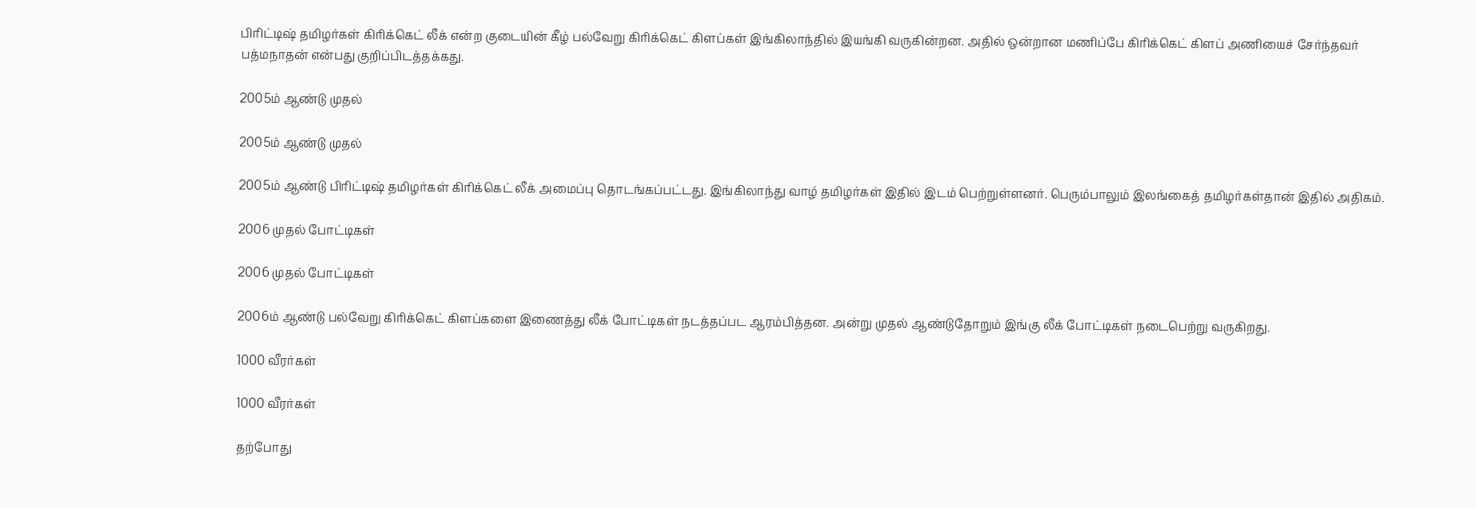பிரிட்டிஷ் தமிழர்கள் கிரிக்கெட் லீக் என்ற குடையின் கீழ் பல்வேறு கிரிக்கெட் கிளப்கள் இங்கிலாந்தில் இயங்கி வருகின்றன. அதில் ஒன்றான மணிப்பே கிரிக்கெட் கிளப் அணியைச் சேர்ந்தவர் பத்மநாதன் என்பது குறிப்பிடத்தக்கது.

2005ம் ஆண்டு முதல்

2005ம் ஆண்டு முதல்

2005ம் ஆண்டு பிரிட்டிஷ் தமிழர்கள் கிரிக்கெட் லீக் அமைப்பு தொடங்கப்பட்டது. இங்கிலாந்து வாழ் தமிழர்கள் இதில் இடம் பெற்றுள்ளனர். பெரும்பாலும் இலங்கைத் தமிழர்கள்தான் இதில் அதிகம்.

2006 முதல் போட்டிகள்

2006 முதல் போட்டிகள்

2006ம் ஆண்டு பல்வேறு கிரிக்கெட் கிளப்களை இணைத்து லீக் போட்டிகள் நடத்தப்பட ஆரம்பித்தன. அன்று முதல் ஆண்டுதோறும் இங்கு லீக் போட்டிகள் நடைபெற்று வருகிறது.

1000 வீரர்கள்

1000 வீரர்கள்

தற்போது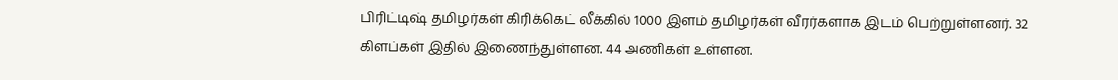பிரிட்டிஷ் தமிழர்கள் கிரிக்கெட் லீக்கில் 1000 இளம் தமிழர்கள் வீரர்களாக இடம் பெற்றுள்ளனர். 32 கிளப்கள் இதில் இணைந்துள்ளன. 44 அணிகள் உள்ளன.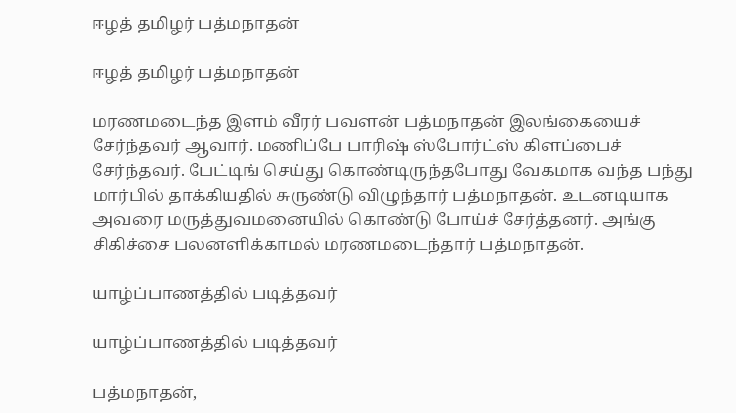ஈழத் தமிழர் பத்மநாதன்

ஈழத் தமிழர் பத்மநாதன்

மரணமடைந்த இளம் வீரர் பவளன் பத்மநாதன் இலங்கையைச் சேர்ந்தவர் ஆவார். மணிப்பே பாரிஷ் ஸ்போர்ட்ஸ் கிளப்பைச் சேர்ந்தவர். பேட்டிங் செய்து கொண்டிருந்தபோது வேகமாக வந்த பந்து மார்பில் தாக்கியதில் சுருண்டு விழுந்தார் பத்மநாதன். உடனடியாக அவரை மருத்துவமனையில் கொண்டு போய்ச் சேர்த்தனர். அங்கு சிகிச்சை பலனளிக்காமல் மரணமடைந்தார் பத்மநாதன்.

யாழ்ப்பாணத்தில் படித்தவர்

யாழ்ப்பாணத்தில் படித்தவர்

பத்மநாதன்,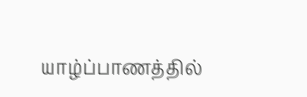யாழ்ப்பாணத்தில்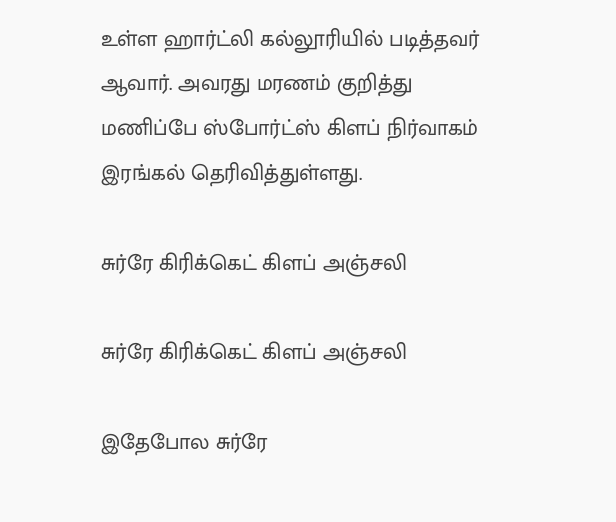உள்ள ஹார்ட்லி கல்லூரியில் படித்தவர் ஆவார். அவரது மரணம் குறித்து மணிப்பே ஸ்போர்ட்ஸ் கிளப் நிர்வாகம் இரங்கல் தெரிவித்துள்ளது.

சுர்ரே கிரிக்கெட் கிளப் அஞ்சலி

சுர்ரே கிரிக்கெட் கிளப் அஞ்சலி

இதேபோல சுர்ரே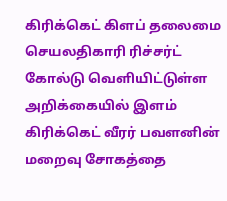கிரிக்கெட் கிளப் தலைமை செயலதிகாரி ரிச்சர்ட் கோல்டு வெளியிட்டுள்ள அறிக்கையில் இளம் கிரிக்கெட் வீரர் பவளனின் மறைவு சோகத்தை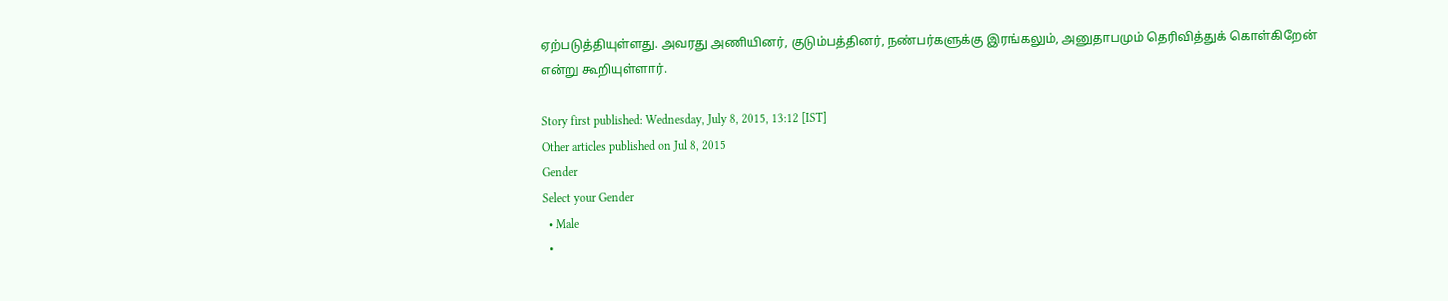ஏற்படுத்தியுள்ளது. அவரது அணியினர், குடும்பத்தினர், நண்பர்களுக்கு இரங்கலும், அனுதாபமும் தெரிவித்துக் கொள்கிறேன் என்று கூறியுள்ளார்.

Story first published: Wednesday, July 8, 2015, 13:12 [IST]
Other articles published on Jul 8, 2015
Gender
Select your Gender
  • Male
  •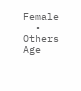Female
  • Others
Age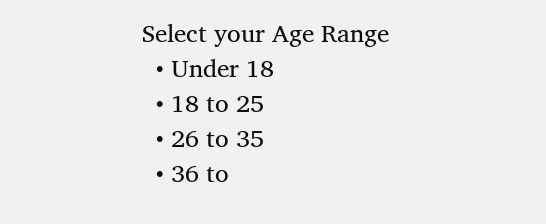Select your Age Range
  • Under 18
  • 18 to 25
  • 26 to 35
  • 36 to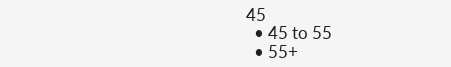45
  • 45 to 55
  • 55+